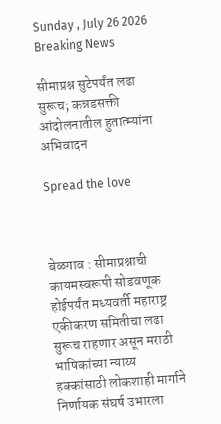Sunday , July 26 2026
Breaking News

सीमाप्रश्न सुटेपर्यंत लढा सुरूच; कन्नडसक्ती आंदोलनातील हुतात्म्यांना अभिवादन

Spread the love



बेळगाव : सीमाप्रश्नाची कायमस्वरूपी सोडवणूक होईपर्यंत मध्यवर्ती महाराष्ट्र एकीकरण समितीचा लढा सुरूच राहणार असून मराठी भाषिकांच्या न्याय्य हक्कांसाठी लोकशाही मार्गाने निर्णायक संघर्ष उभारला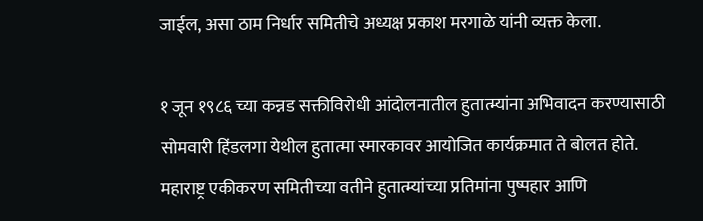जाईल, असा ठाम निर्धार समितीचे अध्यक्ष प्रकाश मरगाळे यांनी व्यक्त केला.

१ जून १९८६ च्या कन्नड सक्तीविरोधी आंदोलनातील हुतात्म्यांना अभिवादन करण्यासाठी सोमवारी हिंडलगा येथील हुतात्मा स्मारकावर आयोजित कार्यक्रमात ते बोलत होते. महाराष्ट्र एकीकरण समितीच्या वतीने हुतात्म्यांच्या प्रतिमांना पुष्पहार आणि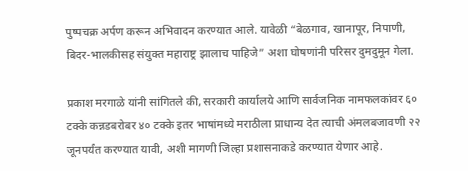पुष्पचक्र अर्पण करून अभिवादन करण्यात आले. यावेळी “बेळगाव, खानापूर, निपाणी, बिदर-भालकीसह संयुक्त महाराष्ट्र झालाच पाहिजे” अशा घोषणांनी परिसर दुमदुमून गेला.

प्रकाश मरगाळे यांनी सांगितले की, सरकारी कार्यालये आणि सार्वजनिक नामफलकांवर ६० टक्के कन्नडबरोबर ४० टक्के इतर भाषांमध्ये मराठीला प्राधान्य देत त्याची अंमलबजावणी २२ जूनपर्यंत करण्यात यावी, अशी मागणी जिल्हा प्रशासनाकडे करण्यात येणार आहे.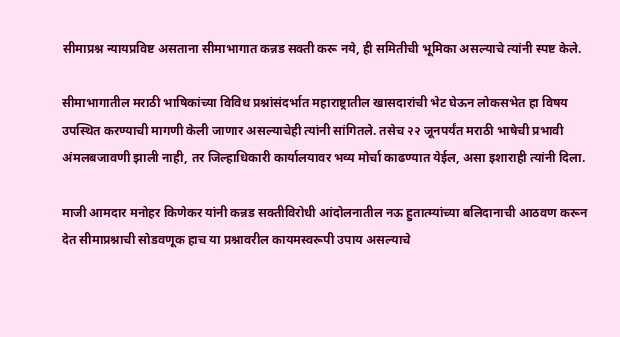सीमाप्रश्न न्यायप्रविष्ट असताना सीमाभागात कन्नड सक्ती करू नये, ही समितीची भूमिका असल्याचे त्यांनी स्पष्ट केले.

सीमाभागातील मराठी भाषिकांच्या विविध प्रश्नांसंदर्भात महाराष्ट्रातील खासदारांची भेट घेऊन लोकसभेत हा विषय उपस्थित करण्याची मागणी केली जाणार असल्याचेही त्यांनी सांगितले. तसेच २२ जूनपर्यंत मराठी भाषेची प्रभावी अंमलबजावणी झाली नाही, तर जिल्हाधिकारी कार्यालयावर भव्य मोर्चा काढण्यात येईल, असा इशाराही त्यांनी दिला.

माजी आमदार मनोहर किणेकर यांनी कन्नड सक्तीविरोधी आंदोलनातील नऊ हुतात्म्यांच्या बलिदानाची आठवण करून देत सीमाप्रश्नाची सोडवणूक हाच या प्रश्नावरील कायमस्वरूपी उपाय असल्याचे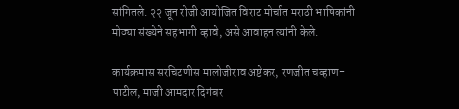सांगितले. २२ जून रोजी आयोजित विराट मोर्चात मराठी भाषिकांनी मोठ्या संख्येने सहभागी व्हावे, असे आवाहन त्यांनी केले.

कार्यक्रमास सरचिटणीस मालोजीराव अष्टेकर, रणजीत चव्हाण-पाटील, माजी आमदार दिगंबर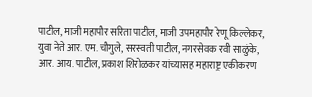पाटील, माजी महापौर सरिता पाटील, माजी उपमहापौर रेणू किल्लेकर, युवा नेते आर. एम. चौगुले, सरस्वती पाटील, नगरसेवक रवी साळुंके, आर. आय. पाटील, प्रकाश शिरोळकर यांच्यासह महाराष्ट्र एकीकरण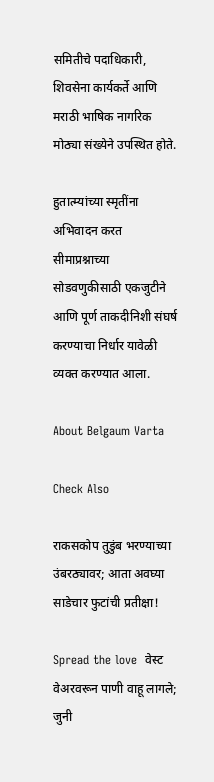समितीचे पदाधिकारी, शिवसेना कार्यकर्ते आणि मराठी भाषिक नागरिक मोठ्या संख्येने उपस्थित होते.

हुतात्म्यांच्या स्मृतींना अभिवादन करत सीमाप्रश्नाच्या सोडवणुकीसाठी एकजुटीने आणि पूर्ण ताकदीनिशी संघर्ष करण्याचा निर्धार यावेळी व्यक्त करण्यात आला.

About Belgaum Varta

Check Also

राकसकोप तुडुंब भरण्याच्या उंबरठ्यावर; आता अवघ्या साडेचार फुटांची प्रतीक्षा!

Spread the love  वेस्ट वेअरवरून पाणी वाहू लागले; जुनी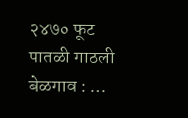२४७० फूट पातळी गाठली बेळगाव : …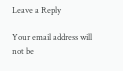Leave a Reply

Your email address will not be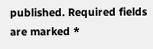published. Required fields are marked *